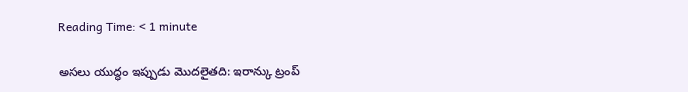Reading Time: < 1 minute

అసలు యుద్ధం ఇప్పుడు మొదలైతది: ఇరాన్కు ట్రంప్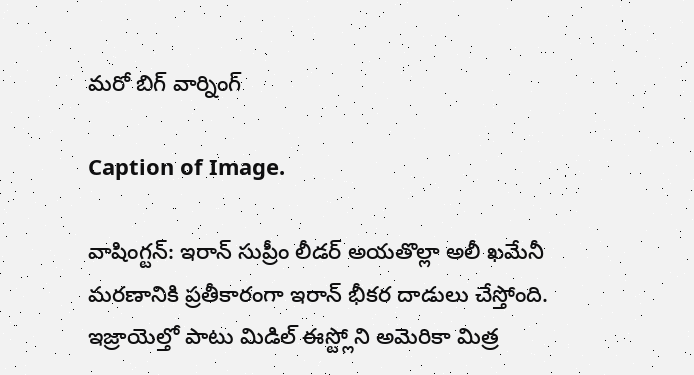మరో బిగ్ వార్నింగ్

Caption of Image.

వాషింగ్టన్: ఇరాన్ సుప్రీం లీడర్ అయతొల్లా అలీ ఖమేనీ మరణానికి ప్రతీకారంగా ఇరాన్ భీకర దాడులు చేస్తోంది. ఇజ్రాయెల్తో పాటు మిడిల్ ఈస్ట్లోని అమెరికా మిత్ర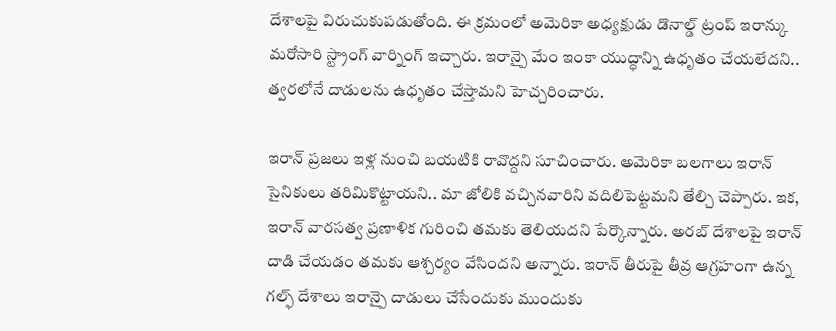దేశాలపై విరుచుకుపడుతోంది. ఈ క్రమంలో అమెరికా అధ్యక్షుడు డొనాల్డ్ ట్రంప్ ఇరాన్కు మరోసారి స్ట్రాంగ్ వార్నింగ్ ఇచ్చారు. ఇరాన్పై మేం ఇంకా యుద్ధాన్ని ఉధృతం చేయలేదని.. త్వరలోనే దాడులను ఉధృతం చేస్తామని హెచ్చరించారు.

ఇరాన్‌ ప్రజలు ఇళ్ల నుంచి బయటికి రావొద్దని సూచించారు. అమెరికా బలగాలు ఇరాన్‌ సైనికులు తరిమికొట్టాయని.. మా జోలికి వచ్చినవారిని వదిలిపెట్టమని తేల్చి చెప్పారు. ఇక, ఇరాన్‌ వారసత్వ ప్రణాళిక గురించి తమకు తెలియదని పేర్కొన్నారు. అరబ్‌ దేశాలపై ఇరాన్‌ దాడి చేయడం తమకు ఆశ్చర్యం వేసిందని అన్నారు. ఇరాన్ తీరుపై తీవ్ర ఆగ్రహంగా ఉన్న గల్ఫ్ దేశాలు ఇరాన్పై దాడులు చేసేందుకు ముందుకు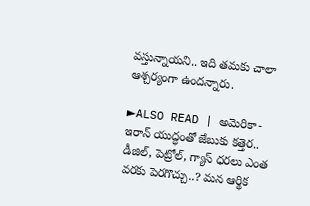వస్తున్నాయని.. ఇది తమకు చాలా ఆశ్చర్యంగా ఉందన్నారు.

►ALSO READ | అమెరికా-ఇరాన్ యుద్ధంతో జేబుకు కత్తెర.. డీజిల్, పెట్రోల్, గ్యాస్ ధరలు ఎంత వరకు పెరగొచ్చు..? మన ఆర్థిక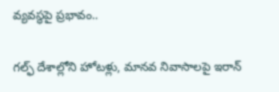వ్యవస్థపై ప్రభావం..

గల్ఫ్ దేశాల్లోని హోటళ్లు, మానవ నివాసాలపై ఇరాన్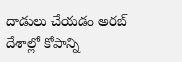దాడులు చేయడం అరబ్ దేశాల్లో కోపాన్ని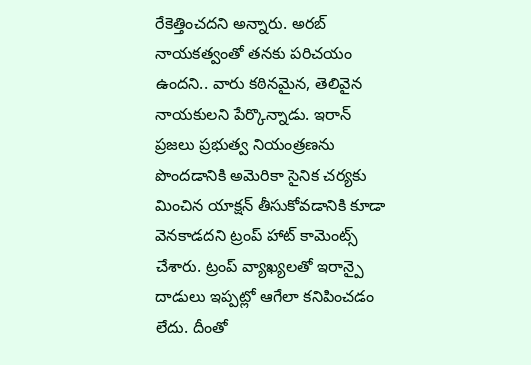రేకెత్తించదని అన్నారు. అరబ్ నాయకత్వంతో తనకు పరిచయం ఉందని.. వారు కఠినమైన, తెలివైన నాయకులని పేర్కొన్నాడు. ఇరాన్ ప్రజలు ప్రభుత్వ నియంత్రణను పొందడానికి అమెరికా సైనిక చర్యకు మించిన యాక్షన్ తీసుకోవడానికి కూడా వెనకాడదని ట్రంప్ హాట్ కామెంట్స్ చేశారు. ట్రంప్ వ్యాఖ్యలతో ఇరాన్పై దాడులు ఇప్పట్లో ఆగేలా కనిపించడం లేదు. దీంతో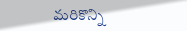మరికొన్ని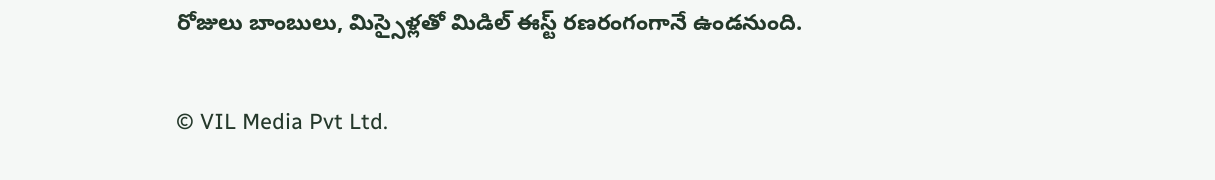రోజులు బాంబులు, మిస్సైళ్లతో మిడిల్ ఈస్ట్ రణరంగంగానే ఉండనుంది.

© VIL Media Pvt Ltd.